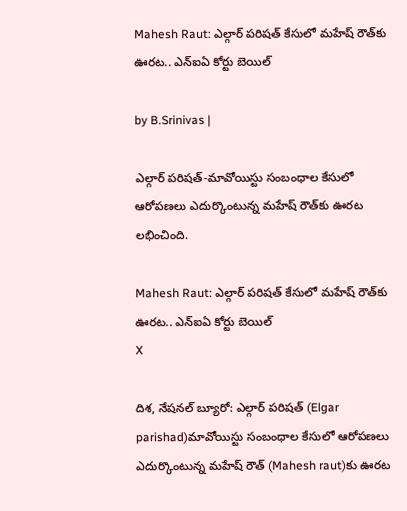Mahesh Raut: ఎల్గార్ పరిషత్ కేసులో మహేష్ రౌత్‌కు ఊరట.. ఎన్ఐఏ కోర్టు బెయిల్

by B.Srinivas |

ఎల్గార్ పరిషత్-మావోయిస్టు సంబంధాల కేసులో ఆరోపణలు ఎదుర్కొంటున్న మహేష్ రౌత్‌కు ఊరట లభించింది.

Mahesh Raut: ఎల్గార్ పరిషత్ కేసులో మహేష్ రౌత్‌కు ఊరట.. ఎన్ఐఏ కోర్టు బెయిల్
X

దిశ, నేషనల్ బ్యూరో: ఎల్గార్ పరిషత్ (Elgar parishad)మావోయిస్టు సంబంధాల కేసులో ఆరోపణలు ఎదుర్కొంటున్న మహేష్ రౌత్‌ (Mahesh raut)కు ఊరట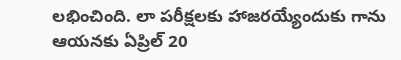లభించింది. లా పరీక్షలకు హాజరయ్యేందుకు గాను ఆయనకు ఏప్రిల్ 20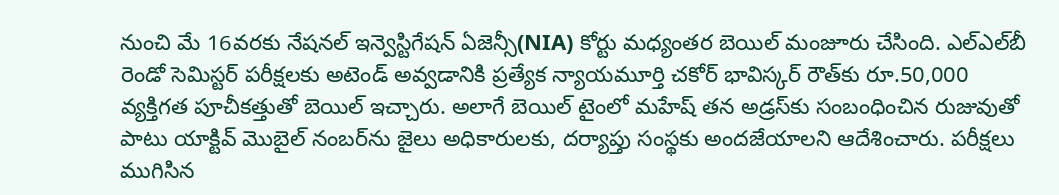నుంచి మే 16వరకు నేషనల్ ఇన్వెస్టిగేషన్ ఏజెన్సీ(NIA) కోర్టు మధ్యంతర బెయిల్ మంజూరు చేసింది. ఎల్ఎల్‌బీ రెండో సెమిస్టర్ పరీక్షలకు అటెండ్ అవ్వడానికి ప్రత్యేక న్యాయమూర్తి చకోర్ భావిస్కర్ రౌత్‌కు రూ.50,000 వ్యక్తిగత పూచీకత్తుతో బెయిల్ ఇచ్చారు. అలాగే బెయిల్ టైంలో మహేష్ తన అడ్రస్‌కు సంబంధించిన రుజువుతో పాటు యాక్టివ్ మొబైల్ నంబర్‌ను జైలు అధికారులకు, దర్యాప్తు సంస్థకు అందజేయాలని ఆదేశించారు. పరీక్షలు ముగిసిన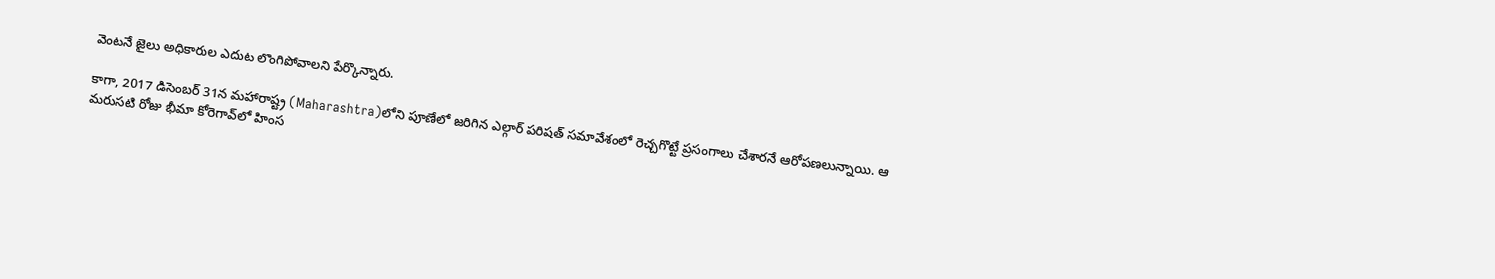వెంటనే జైలు అధికారుల ఎదుట లొంగిపోవాలని పేర్కొన్నారు.

కాగా, 2017 డిసెంబర్ 31న మహారాష్ట్ర (Maharashtra)లోని పూణేలో జరిగిన ఎల్గార్ పరిషత్ సమావేశంలో రెచ్చగొట్టే ప్రసంగాలు చేశారనే ఆరోపణలున్నాయి. ఆ మరుసటి రోజు భీమా కోరెగావ్‌లో హింస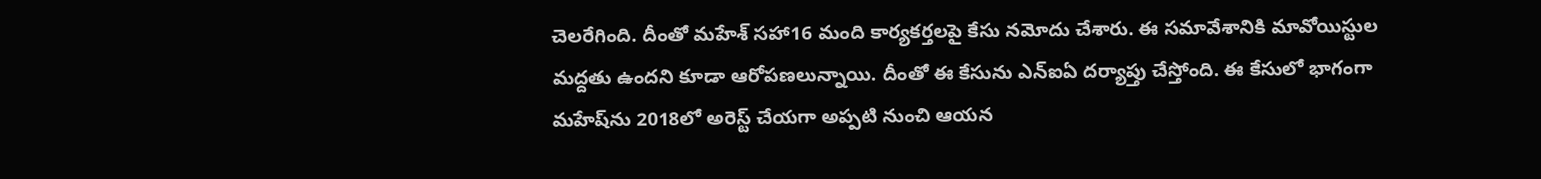చెలరేగింది. దీంతో మహేశ్ సహా16 మంది కార్యకర్తలపై కేసు నమోదు చేశారు. ఈ సమావేశానికి మావోయిస్టుల మద్దతు ఉందని కూడా ఆరోపణలున్నాయి. దీంతో ఈ కేసును ఎన్ఐఏ దర్యాప్తు చేస్తోంది. ఈ కేసులో భాగంగా మహేష్‌ను 2018లో అరెస్ట్ చేయగా అప్పటి నుంచి ఆయన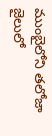ముంబైలోని తలోజా జైలులో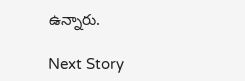ఉన్నారు.

Next Story